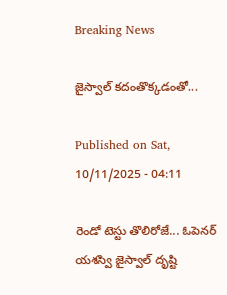Breaking News

జైస్వాల్‌ కదంతొక్కడంతో...

Published on Sat, 10/11/2025 - 04:11

రెండో టెస్టు తొలిరోజే... ఓపెనర్‌ యశస్వి జైస్వాల్‌ దృష్టి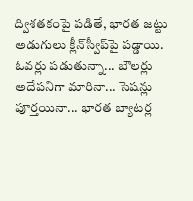ద్విశతకంపై పడితే, భారత జట్టు అడుగులు క్లీన్‌స్వీప్‌పై పడ్డాయి. ఓవర్లు పడుతున్నా... బౌలర్లు అదేపనిగా మారినా... సెషన్లు పూర్తయినా... భారత బ్యాటర్ల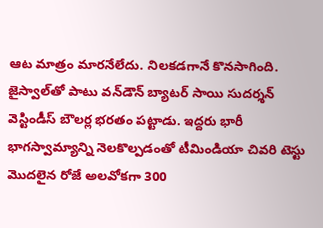ఆట మాత్రం మారనేలేదు. నిలకడగానే కొనసాగింది. జైస్వాల్‌తో పాటు వన్‌డౌన్‌ బ్యాటర్‌ సాయి సుదర్శన్‌ వెస్టిండీస్‌ బౌలర్ల భరతం పట్టాడు. ఇద్దరు భారీ భాగస్వామ్యాన్ని నెలకొల్పడంతో టీమిండియా చివరి టెస్టు మొదలైన రోజే అలవోకగా 300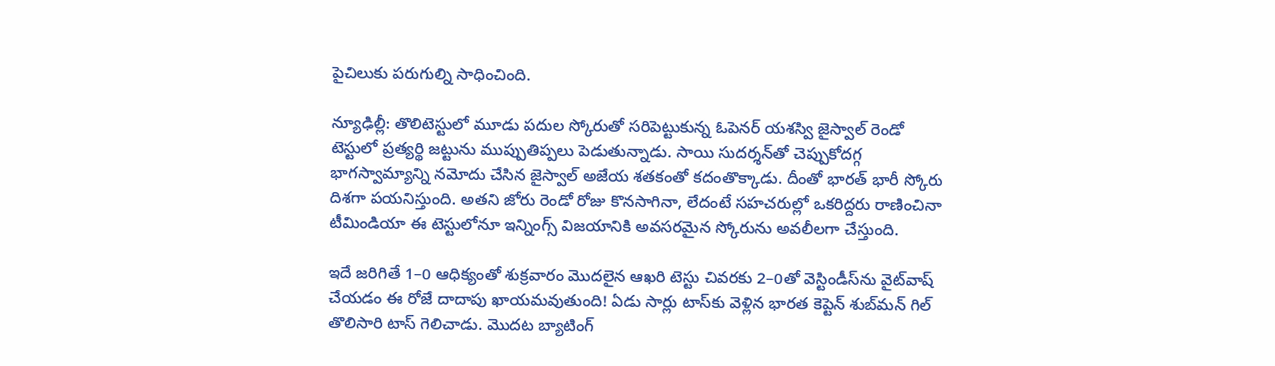పైచిలుకు పరుగుల్ని సాధించింది.

న్యూఢిల్లీ: తొలిటెస్టులో మూడు పదుల స్కోరుతో సరిపెట్టుకున్న ఓపెనర్‌ యశస్వి జైస్వాల్‌ రెండో టెస్టులో ప్రత్యర్థి జట్టును ముప్పుతిప్పలు పెడుతున్నాడు. సాయి సుదర్శన్‌తో చెప్పుకోదగ్గ భాగస్వామ్యాన్ని నమోదు చేసిన జైస్వాల్‌ అజేయ శతకంతో కదంతొక్కాడు. దీంతో భారత్‌ భారీ స్కోరు దిశగా పయనిస్తుంది. అతని జోరు రెండో రోజు కొనసాగినా, లేదంటే సహచరుల్లో ఒకరిద్దరు రాణించినా టీమిండియా ఈ టెస్టులోనూ ఇన్నింగ్స్‌ విజయానికి అవసరమైన స్కోరును అవలీలగా చేస్తుంది.

ఇదే జరిగితే 1–0 ఆధిక్యంతో శుక్రవారం మొదలైన ఆఖరి టెస్టు చివరకు 2–0తో వెస్టిండీస్‌ను వైట్‌వాష్‌ చేయడం ఈ రోజే దాదాపు ఖాయమవుతుంది! ఏడు సార్లు టాస్‌కు వెళ్లిన భారత కెప్టెన్ శుబ్‌మన్‌ గిల్‌ తొలిసారి టాస్‌ గెలిచాడు. మొదట బ్యాటింగ్‌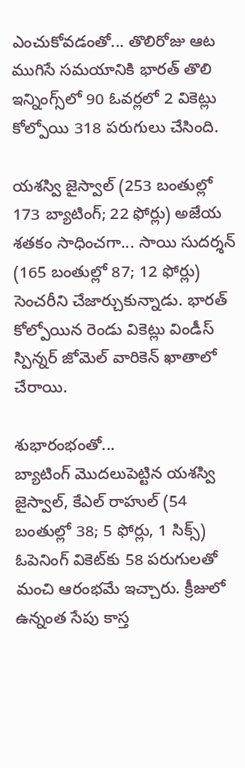ఎంచుకోవడంతో... తొలిరోజు ఆట ముగిసే సమయానికి భారత్‌ తొలి ఇన్నింగ్స్‌లో 90 ఓవర్లలో 2 వికెట్లు కోల్పోయి 318 పరుగులు చేసింది.

యశస్వి జైస్వాల్‌ (253 బంతుల్లో 173 బ్యాటింగ్‌; 22 ఫోర్లు) అజేయ శతకం సాధించగా... సాయి సుదర్శన్‌ (165 బంతుల్లో 87; 12 ఫోర్లు) సెంచరీని చేజార్చుకున్నాడు. భారత్‌ కోల్పోయిన రెండు వికెట్లు విండీస్‌ స్పిన్నర్‌ జోమెల్‌ వారికెన్‌ ఖాతాలో చేరాయి.

శుభారంభంతో...
బ్యాటింగ్‌ మొదలుపెట్టిన యశస్వి జైస్వాల్, కేఎల్‌ రాహుల్‌ (54 బంతుల్లో 38; 5 ఫోర్లు, 1 సిక్స్‌) ఓపెనింగ్‌ వికెట్‌కు 58 పరుగులతో మంచి ఆరంభమే ఇచ్చారు. క్రీజులో ఉన్నంత సేపు కాస్త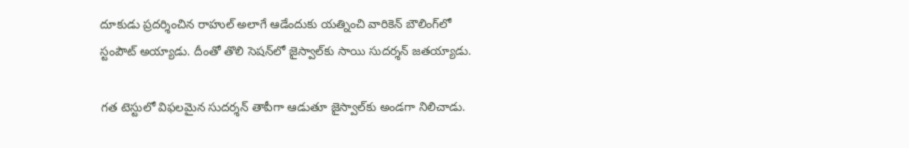దూకుడు ప్రదర్శించిన రాహుల్‌ అలాగే ఆడేందుకు యత్నించి వారికెన్‌ బౌలింగ్‌లో స్టంపౌట్‌ అయ్యాడు. దీంతో తొలి సెషన్‌లో జైస్వాల్‌కు సాయి సుదర్శన్‌ జతయ్యాడు.

గత టెస్టులో విఫలమైన సుదర్శన్‌ తాపీగా ఆడుతూ జైస్వాల్‌కు అండగా నిలిచాడు.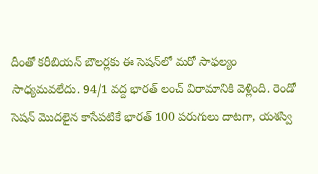దీంతో కరీబియన్‌ బౌలర్లకు ఈ సెషన్‌లో మరో సాఫల్యం సాధ్యమవలేదు. 94/1 వద్ద భారత్‌ లంచ్‌ విరామానికి వెళ్లింది. రెండో సెషన్‌ మొదలైన కాసేపటికే భారత్‌ 100 పరుగులు దాటగా, యశస్వి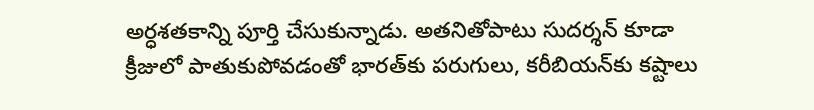అర్ధశతకాన్ని పూర్తి చేసుకున్నాడు. అతనితోపాటు సుదర్శన్‌ కూడా క్రీజులో పాతుకుపోవడంతో భారత్‌కు పరుగులు, కరీబియన్‌కు కష్టాలు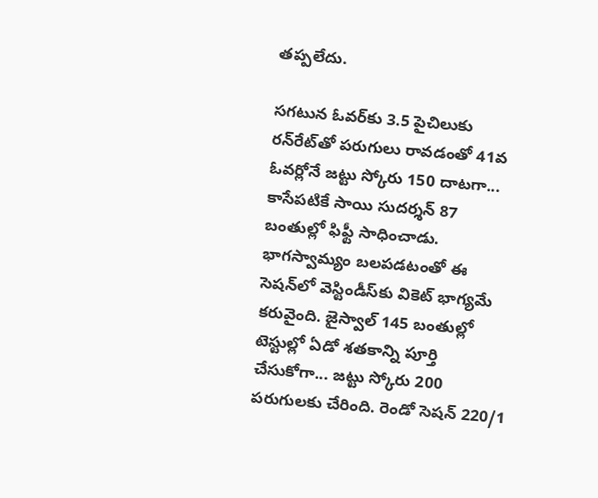తప్పలేదు.

సగటున ఓవర్‌కు 3.5 పైచిలుకు రన్‌రేట్‌తో పరుగులు రావడంతో 41వ ఓవర్లోనే జట్టు స్కోరు 150 దాటగా... కాసేపటికే సాయి సుదర్శన్‌ 87 బంతుల్లో ఫిఫ్టీ సాధించాడు. భాగస్వామ్యం బలపడటంతో ఈ సెషన్‌లో వెస్టిండీస్‌కు వికెట్‌ భాగ్యమే కరువైంది. జైస్వాల్‌ 145 బంతుల్లో టెస్టుల్లో ఏడో శతకాన్ని పూర్తి చేసుకోగా... జట్టు స్కోరు 200 పరుగులకు చేరింది. రెండో సెషన్‌ 220/1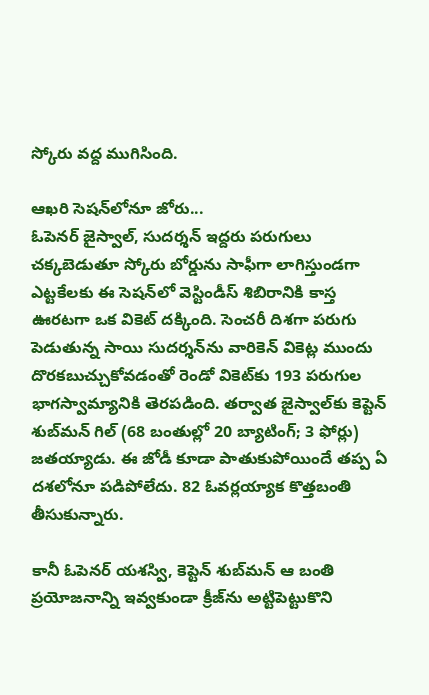స్కోరు వద్ద ముగిసింది.

ఆఖరి సెషన్‌లోనూ జోరు...
ఓపెనర్‌ జైస్వాల్, సుదర్శన్‌ ఇద్దరు పరుగులు చక్కబెడుతూ స్కోరు బోర్డును సాఫీగా లాగిస్తుండగా ఎట్టకేలకు ఈ సెషన్‌లో వెస్టిండీస్‌ శిబిరానికి కాస్త ఊరటగా ఒక వికెట్‌ దక్కింది. సెంచరీ దిశగా పరుగు పెడుతున్న సాయి సుదర్శన్‌ను వారికెన్‌ వికెట్ల ముందు దొరకబుచ్చుకోవడంతో రెండో వికెట్‌కు 193 పరుగుల భాగస్వామ్యానికి తెరపడింది. తర్వాత జైస్వాల్‌కు కెప్టెన్‌ శుబ్‌మన్‌ గిల్‌ (68 బంతుల్లో 20 బ్యాటింగ్‌; 3 ఫోర్లు) జతయ్యాడు. ఈ జోడీ కూడా పాతుకుపోయిందే తప్ప ఏ దశలోనూ పడిపోలేదు. 82 ఓవర్లయ్యాక కొత్తబంతి తీసుకున్నారు.

కానీ ఓపెనర్‌ యశస్వి, కెప్టెన్ శుబ్‌మన్‌ ఆ బంతి ప్రయోజనాన్ని ఇవ్వకుండా క్రీజ్‌ను అట్టిపెట్టుకొని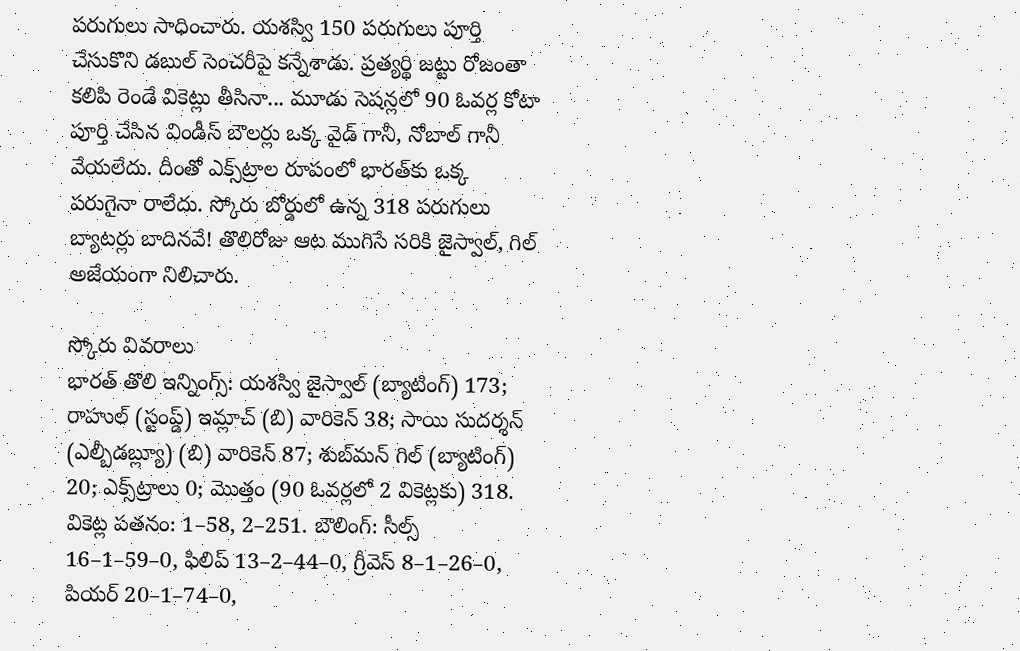పరుగులు సాధించారు. యశస్వి 150 పరుగులు పూర్తి చేసుకొని డబుల్‌ సెంచరీపై కన్నేశాడు. ప్రత్యర్థి జట్టు రోజంతా కలిపి రెండే వికెట్లు తీసినా... మూడు సెషన్లలో 90 ఓవర్ల కోటా పూర్తి చేసిన విండీస్‌ బౌలర్లు ఒక్క వైడ్‌ గానీ, నోబాల్‌ గానీ వేయలేదు. దీంతో ఎక్స్‌ట్రాల రూపంలో భారత్‌కు ఒక్క పరుగైనా రాలేదు. స్కోరు బోర్డులో ఉన్న 318 పరుగులు బ్యాటర్లు బాదినవే! తొలిరోజు ఆట ముగిసే సరికి జైస్వాల్, గిల్‌ అజేయంగా నిలిచారు.

స్కోరు వివరాలు
భారత్‌ తొలి ఇన్నింగ్స్‌: యశస్వి జైస్వాల్‌ (బ్యాటింగ్‌) 173; రాహుల్‌ (స్టంప్డ్‌) ఇమ్లాచ్‌ (బి) వారికెన్‌ 38; సాయి సుదర్శన్‌ (ఎల్బీడబ్ల్యూ) (బి) వారికెన్‌ 87; శుబ్‌మన్‌ గిల్‌ (బ్యాటింగ్‌) 20; ఎక్స్‌ట్రాలు 0; మొత్తం (90 ఓవర్లలో 2 వికెట్లకు) 318. వికెట్ల పతనం: 1–58, 2–251. బౌలింగ్‌: సీల్స్‌ 16–1–59–0, ఫిలిప్‌ 13–2–44–0, గ్రీవెస్‌ 8–1–26–0, పియర్‌ 20–1–74–0,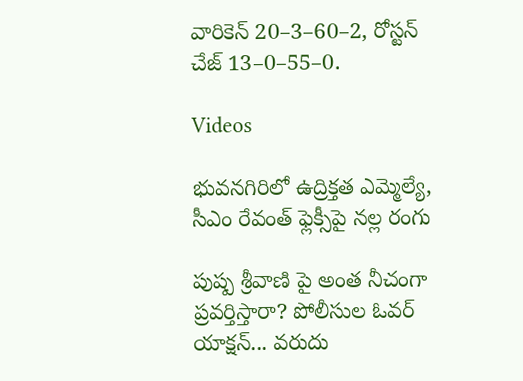వారికెన్‌ 20–3–60–2, రోస్టన్‌ చేజ్‌ 13–0–55–0.

Videos

భువనగిరిలో ఉద్రిక్తత ఎమ్మెల్యే, సీఎం రేవంత్ ఫ్లెక్సీపై నల్ల రంగు

పుష్ప శ్రీవాణి పై అంత నీచంగా ప్రవర్తిస్తారా? పోలీసుల ఓవర్ యాక్షన్... వరుదు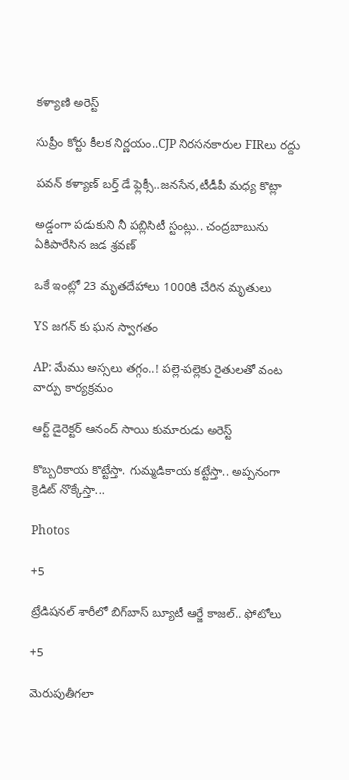కళ్యాణి అరెస్ట్

సుప్రీం కోర్టు కీలక నిర్ణయం..CJP నిరసనకారుల FIRలు రద్దు

పవన్ కళ్యాణ్ బర్త్ డే ఫ్లెక్సీ..జనసేన,టీడీపీ మధ్య కొట్లా

అడ్డంగా పడుకుని నీ పబ్లిసిటీ స్టంట్లు.. చంద్రబాబును ఏకిపారేసిన జడ శ్రవణ్

ఒకే ఇంట్లో 23 మృతదేహాలు 1000కి చేరిన మృతులు

YS జగన్ కు ఘన స్వాగతం

AP: మేము అస్సలు తగ్గం..! పల్లె-పల్లెకు రైతులతో వంట వార్పు కార్యక్రమం

ఆర్ట్ డైరెక్టర్ ఆనంద్ సాయి కుమారుడు అరెస్ట్

కొబ్బరికాయ కొట్టేస్తా. గుమ్మడికాయ కట్టేస్తా.. అప్పనంగా క్రెడిట్ నొక్కేస్తా...

Photos

+5

ట్రేడిషనల్ శారీలో బిగ్‌బాస్‌ బ్యూటీ ఆర్జే కాజల్.. ఫోటోలు

+5

మెరుపుతీగలా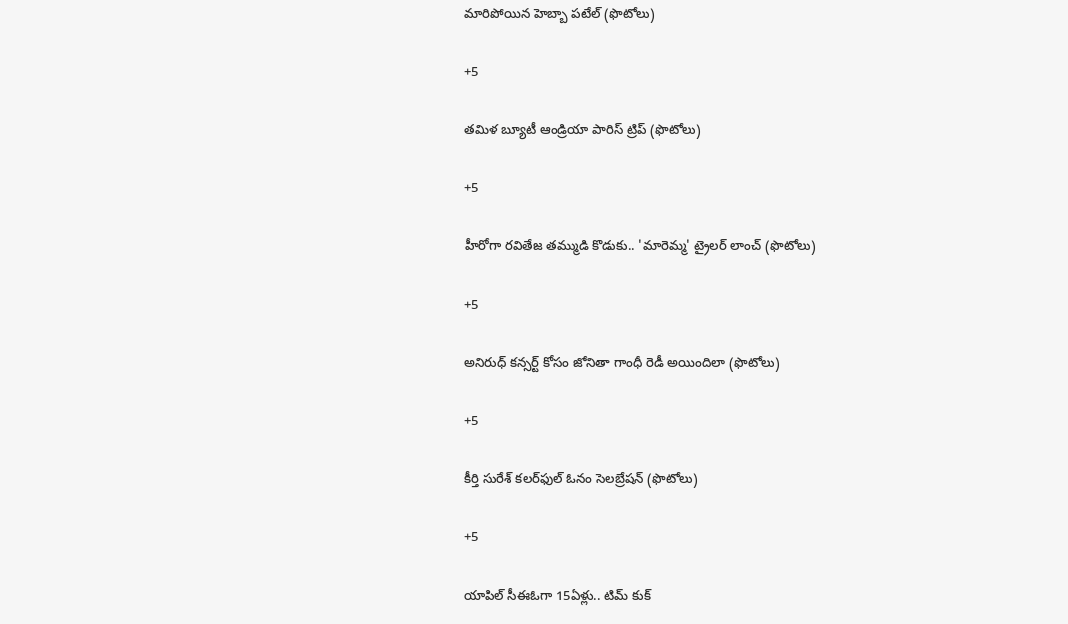మారిపోయిన హెబ్బా పటేల్ (ఫొటోలు)

+5

తమిళ బ్యూటీ ఆండ్రియా పారిస్ ట్రిప్ (ఫొటోలు)

+5

హీరోగా రవితేజ తమ్ముడి కొడుకు.. 'మారెమ్మ' ట్రైలర్ లాంచ్ (ఫొటోలు)

+5

అనిరుధ్ కన్సర్ట్ కోసం జోనితా గాంధీ రెడీ అయిందిలా (ఫొటోలు)

+5

కీర్తి సురేశ్ కలర్‌ఫుల్ ఓనం సెలబ్రేషన్ (ఫొటోలు)

+5

యాపిల్ సీఈఓగా 15ఏళ్లు.. టిమ్ కుక్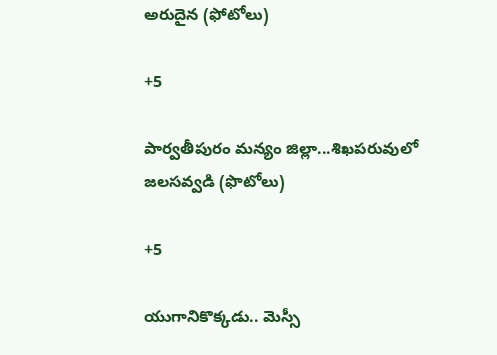అరుదైన (ఫోటోలు)

+5

పార్వతీపురం మన్యం జిల్లా...శిఖపరువులో జలసవ్వడి (ఫొటోలు)

+5

యుగానికొక్కడు.. మెస్సీ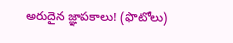అరుదైన జ్ఞాపకాలు! (ఫొటోలు)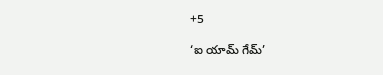+5

‘ఐ యామ్‌ గేమ్‌’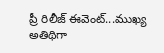ప్రీ రిలీజ్‌ ఈవెంట్‌...ముఖ్య అతిథిగా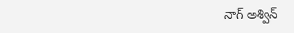నాగ్‌ అశ్విన్‌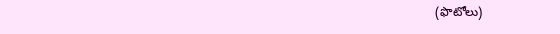(ఫొటోలు)